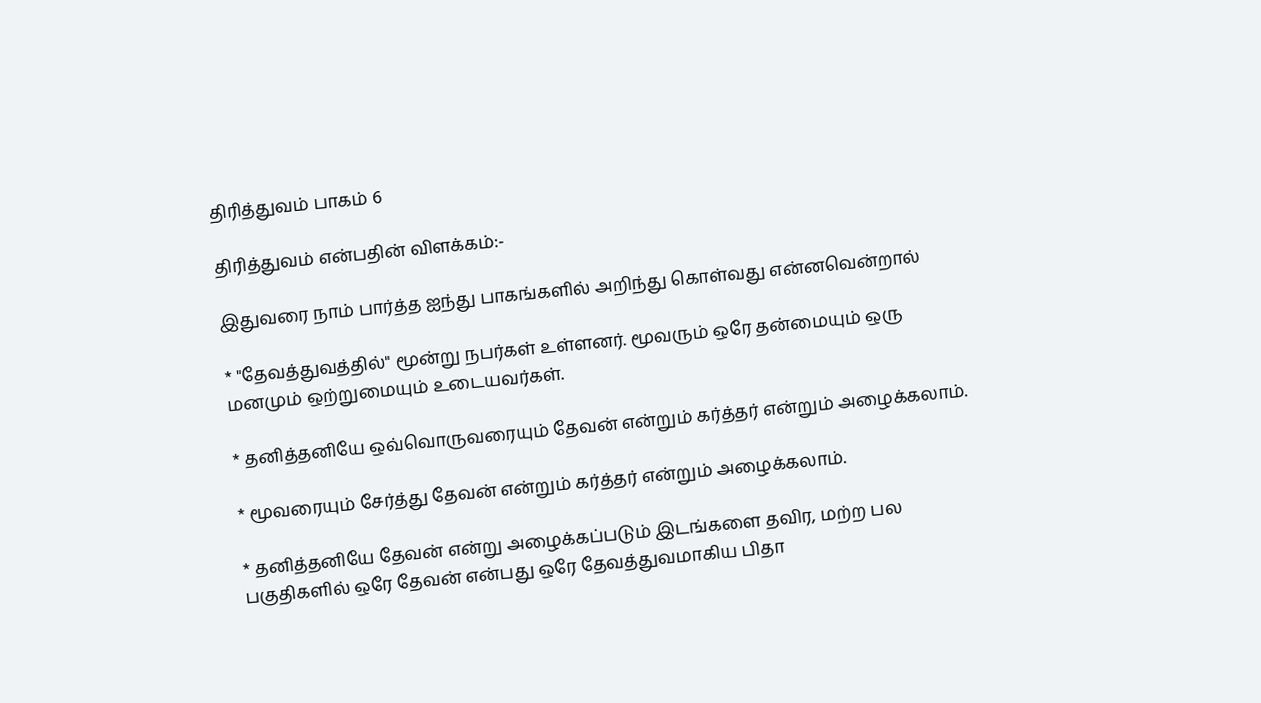திரித்துவம் பாகம் 6

திரித்துவம் என்பதின் விளக்கம்:-

இதுவரை நாம் பார்த்த ஐந்து பாகங்களில் அறிந்து கொள்வது என்னவென்றால்

* "தேவத்துவத்தில்" மூன்று நபர்கள் உள்ளனர். மூவரும் ஒரே தன்மையும் ஒரு
மனமும் ஒற்றுமையும் உடையவர்கள்.

* தனித்தனியே ஒவ்வொருவரையும் தேவன் என்றும் கர்த்தர் என்றும் அழைக்கலாம்.

* மூவரையும் சேர்த்து தேவன் என்றும் கர்த்தர் என்றும் அழைக்கலாம்.

* தனித்தனியே தேவன் என்று அழைக்கப்படும் இடங்களை தவிர, மற்ற பல
பகுதிகளில் ஒரே தேவன் என்பது ஒரே தேவத்துவமாகிய பிதா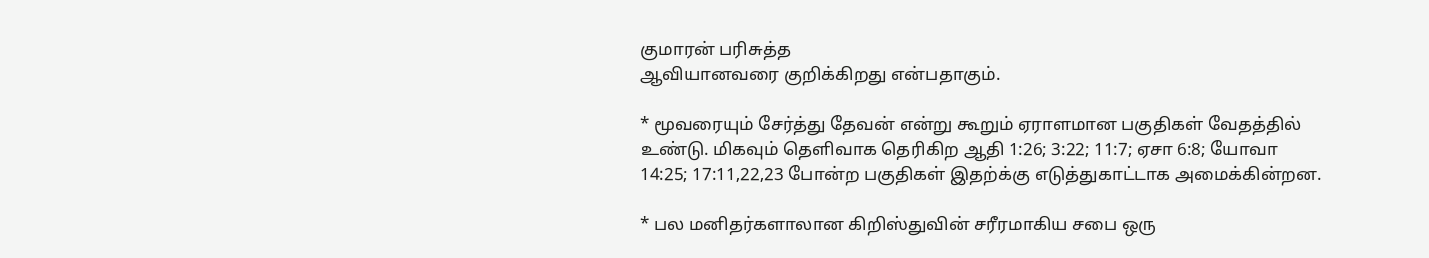குமாரன் பரிசுத்த
ஆவியானவரை குறிக்கிறது என்பதாகும்.

* மூவரையும் சேர்த்து தேவன் என்று கூறும் ஏராளமான பகுதிகள் வேதத்தில்
உண்டு. மிகவும் தெளிவாக தெரிகிற ஆதி 1:26; 3:22; 11:7; ஏசா 6:8; யோவா
14:25; 17:11,22,23 போன்ற பகுதிகள் இதற்க்கு எடுத்துகாட்டாக அமைக்கின்றன.

* பல மனிதர்களாலான கிறிஸ்துவின் சரீரமாகிய சபை ஒரு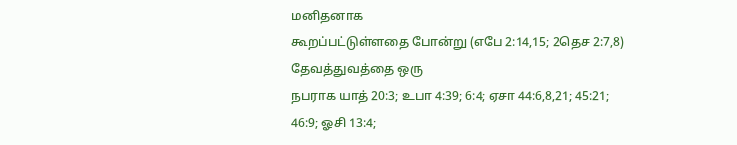மனிதனாக
கூறப்பட்டுள்ளதை போன்று (எபே 2:14,15; 2தெச 2:7,8) தேவத்துவத்தை ஒரு
நபராக யாத் 20:3; உபா 4:39; 6:4; ஏசா 44:6,8,21; 45:21; 46:9; ஓசி 13:4;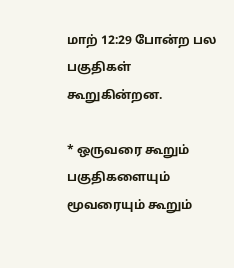மாற் 12:29 போன்ற பல பகுதிகள் கூறுகின்றன.

* ஒருவரை கூறும் பகுதிகளையும் மூவரையும் கூறும்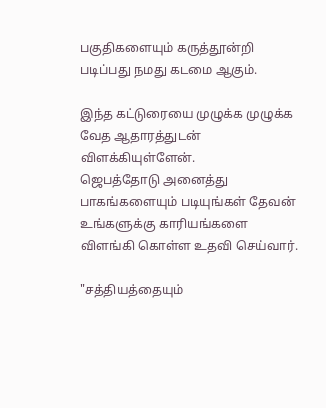பகுதிகளையும் கருத்தூன்றி
படிப்பது நமது கடமை ஆகும்.

இந்த கட்டுரையை முழுக்க முழுக்க வேத ஆதாரத்துடன் விளக்கியுள்ளேன்.
ஜெபத்தோடு அனைத்து பாகங்களையும் படியுங்கள் தேவன் உங்களுக்கு காரியங்களை
விளங்கி கொள்ள உதவி செய்வார்.

"சத்தியத்தையும்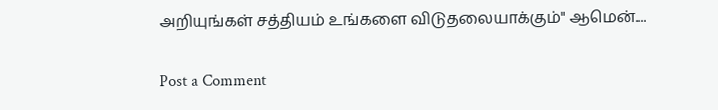அறியுங்கள் சத்தியம் உங்களை விடுதலையாக்கும்" ஆமென்....

Post a Comment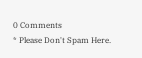0 Comments
* Please Don't Spam Here.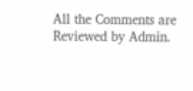All the Comments are Reviewed by Admin.